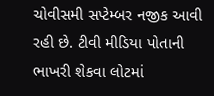ચોવીસમી સપ્ટેમ્બર નજીક આવી રહી છે. ટીવી મીડિયા પોતાની ભાખરી શેકવા લોટમાં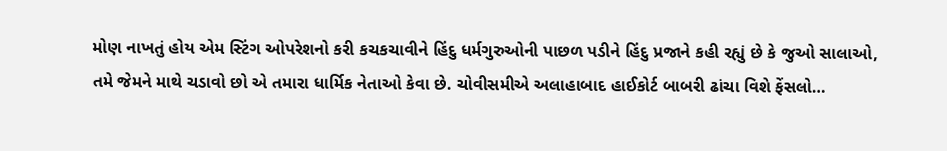મોણ નાખતું હોય એમ સ્ટિંગ ઓપરેશનો કરી કચકચાવીને હિંદુ ધર્મગુરુઓની પાછળ પડીને હિંદુ પ્રજાને કહી રહ્યું છે કે જુઓ સાલાઓ, તમે જેમને માથે ચડાવો છો એ તમારા ધાર્મિક નેતાઓ કેવા છે. ચોવીસમીએ અલાહાબાદ હાઈકોર્ટ બાબરી ઢાંચા વિશે ફેંસલો…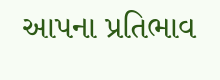આપના પ્રતિભાવ